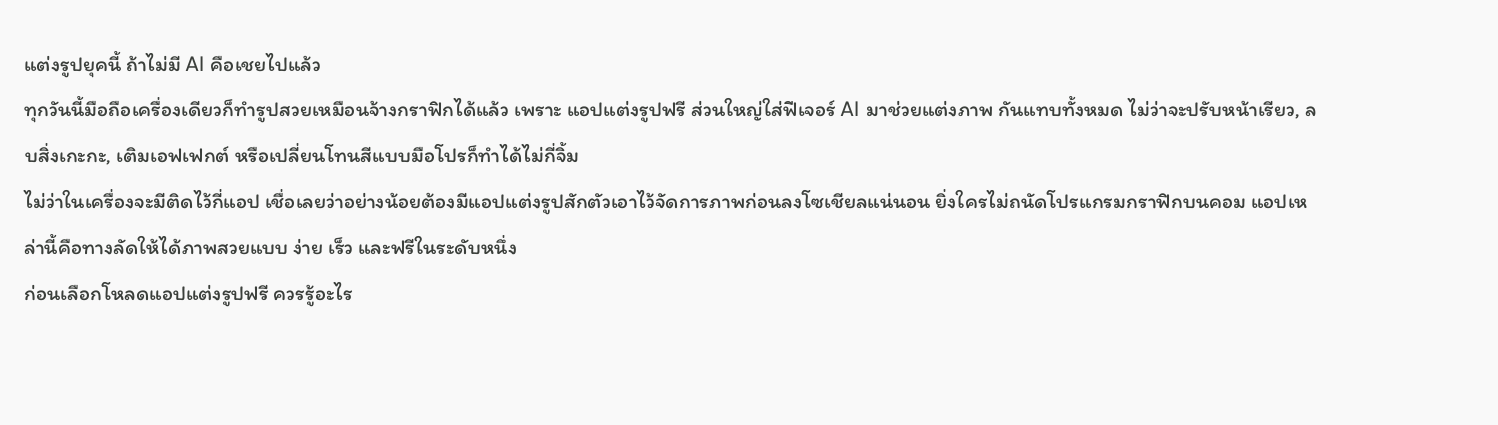แต่งรูปยุคนี้ ถ้าไม่มี AI คือเชยไปแล้ว
ทุกวันนี้มือถือเครื่องเดียวก็ทำรูปสวยเหมือนจ้างกราฟิกได้แล้ว เพราะ แอปแต่งรูปฟรี ส่วนใหญ่ใส่ฟีเจอร์ AI มาช่วยแต่งภาพ กันแทบทั้งหมด ไม่ว่าจะปรับหน้าเรียว, ลบสิ่งเกะกะ, เติมเอฟเฟกต์ หรือเปลี่ยนโทนสีแบบมือโปรก็ทำได้ไม่กี่จิ้ม
ไม่ว่าในเครื่องจะมีติดไว้กี่แอป เชื่อเลยว่าอย่างน้อยต้องมีแอปแต่งรูปสักตัวเอาไว้จัดการภาพก่อนลงโซเชียลแน่นอน ยิ่งใครไม่ถนัดโปรแกรมกราฟิกบนคอม แอปเหล่านี้คือทางลัดให้ได้ภาพสวยแบบ ง่าย เร็ว และฟรีในระดับหนึ่ง
ก่อนเลือกโหลดแอปแต่งรูปฟรี ควรรู้อะไร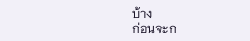บ้าง
ก่อนจะก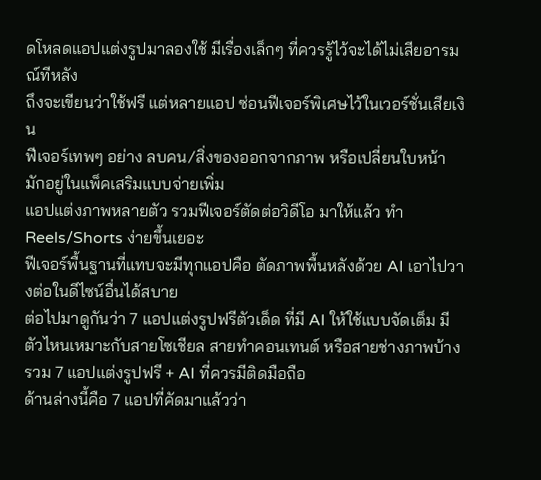ดโหลดแอปแต่งรูปมาลองใช้ มีเรื่องเล็กๆ ที่ควรรู้ไว้จะได้ไม่เสียอารมณ์ทีหลัง
ถึงจะเขียนว่าใช้ฟรี แต่หลายแอป ซ่อนฟีเจอร์พิเศษไว้ในเวอร์ชั่นเสียเงิน
ฟีเจอร์เทพๆ อย่าง ลบคน/สิ่งของออกจากภาพ หรือเปลี่ยนใบหน้า มักอยู่ในแพ็คเสริมแบบจ่ายเพิ่ม
แอปแต่งภาพหลายตัว รวมฟีเจอร์ตัดต่อวิดีโอ มาให้แล้ว ทำ Reels/Shorts ง่ายขึ้นเยอะ
ฟีเจอร์พื้นฐานที่แทบจะมีทุกแอปคือ ตัดภาพพื้นหลังด้วย AI เอาไปวางต่อในดีไซน์อื่นได้สบาย
ต่อไปมาดูกันว่า 7 แอปแต่งรูปฟรีตัวเด็ด ที่มี AI ให้ใช้แบบจัดเต็ม มีตัวไหนเหมาะกับสายโซเชียล สายทำคอนเทนต์ หรือสายช่างภาพบ้าง
รวม 7 แอปแต่งรูปฟรี + AI ที่ควรมีติดมือถือ
ด้านล่างนี้คือ 7 แอปที่คัดมาแล้วว่า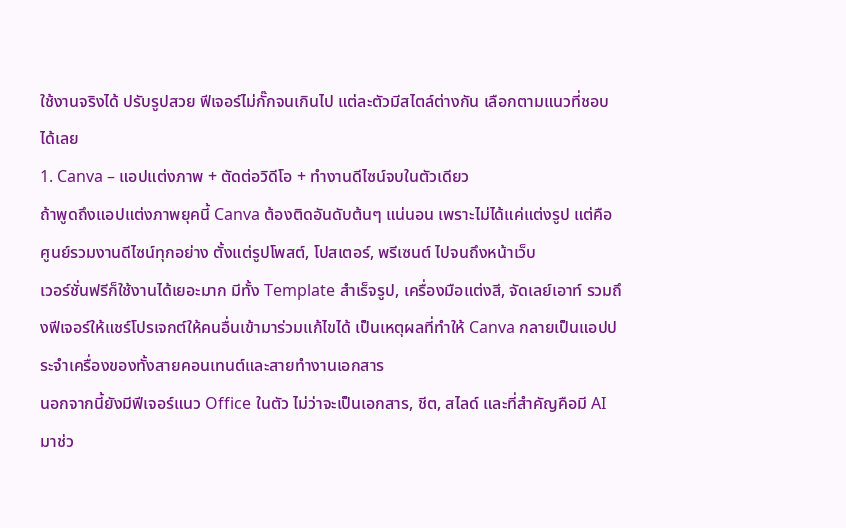ใช้งานจริงได้ ปรับรูปสวย ฟีเจอร์ไม่กั๊กจนเกินไป แต่ละตัวมีสไตล์ต่างกัน เลือกตามแนวที่ชอบได้เลย
1. Canva – แอปแต่งภาพ + ตัดต่อวิดีโอ + ทำงานดีไซน์จบในตัวเดียว
ถ้าพูดถึงแอปแต่งภาพยุคนี้ Canva ต้องติดอันดับต้นๆ แน่นอน เพราะไม่ได้แค่แต่งรูป แต่คือ ศูนย์รวมงานดีไซน์ทุกอย่าง ตั้งแต่รูปโพสต์, โปสเตอร์, พรีเซนต์ ไปจนถึงหน้าเว็บ
เวอร์ชั่นฟรีก็ใช้งานได้เยอะมาก มีทั้ง Template สำเร็จรูป, เครื่องมือแต่งสี, จัดเลย์เอาท์ รวมถึงฟีเจอร์ให้แชร์โปรเจกต์ให้คนอื่นเข้ามาร่วมแก้ไขได้ เป็นเหตุผลที่ทำให้ Canva กลายเป็นแอปประจำเครื่องของทั้งสายคอนเทนต์และสายทำงานเอกสาร
นอกจากนี้ยังมีฟีเจอร์แนว Office ในตัว ไม่ว่าจะเป็นเอกสาร, ชีต, สไลด์ และที่สำคัญคือมี AI มาช่ว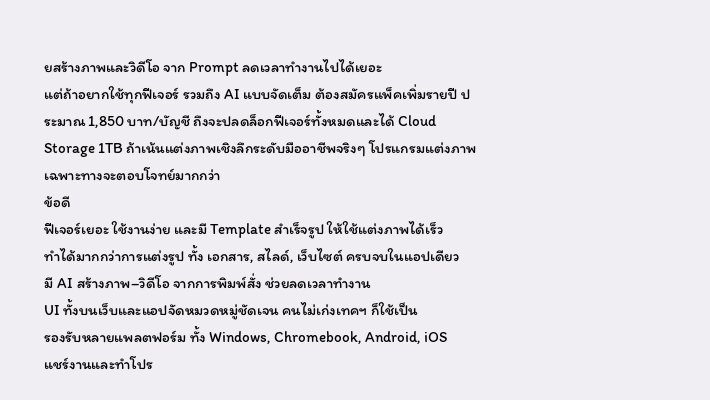ยสร้างภาพและวิดีโอ จาก Prompt ลดเวลาทำงานไปได้เยอะ
แต่ถ้าอยากใช้ทุกฟีเจอร์ รวมถึง AI แบบจัดเต็ม ต้องสมัครแพ็คเพิ่มรายปี ประมาณ 1,850 บาท/บัญชี ถึงจะปลดล็อกฟีเจอร์ทั้งหมดและได้ Cloud Storage 1TB ถ้าเน้นแต่งภาพเชิงลึกระดับมืออาชีพจริงๆ โปรแกรมแต่งภาพเฉพาะทางจะตอบโจทย์มากกว่า
ข้อดี
ฟีเจอร์เยอะ ใช้งานง่าย และมี Template สำเร็จรูป ให้ใช้แต่งภาพได้เร็ว
ทำได้มากกว่าการแต่งรูป ทั้ง เอกสาร, สไลด์, เว็บไซต์ ครบจบในแอปเดียว
มี AI สร้างภาพ–วิดีโอ จากการพิมพ์สั่ง ช่วยลดเวลาทำงาน
UI ทั้งบนเว็บและแอปจัดหมวดหมู่ชัดเจน คนไม่เก่งเทคฯ ก็ใช้เป็น
รองรับหลายแพลตฟอร์ม ทั้ง Windows, Chromebook, Android, iOS
แชร์งานและทำโปร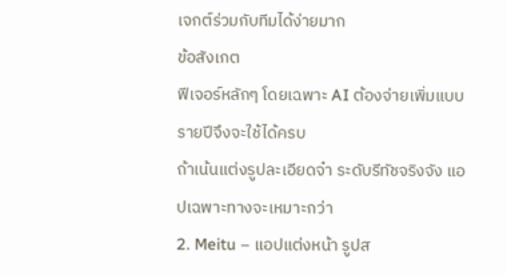เจกต์ร่วมกับทีมได้ง่ายมาก
ข้อสังเกต
ฟีเจอร์หลักๆ โดยเฉพาะ AI ต้องจ่ายเพิ่มแบบรายปีจึงจะใช้ได้ครบ
ถ้าเน้นแต่งรูปละเอียดจ๋า ระดับรีทัชจริงจัง แอปเฉพาะทางจะเหมาะกว่า
2. Meitu – แอปแต่งหน้า รูปส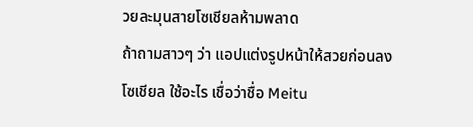วยละมุนสายโซเชียลห้ามพลาด
ถ้าถามสาวๆ ว่า แอปแต่งรูปหน้าให้สวยก่อนลงโซเชียล ใช้อะไร เชื่อว่าชื่อ Meitu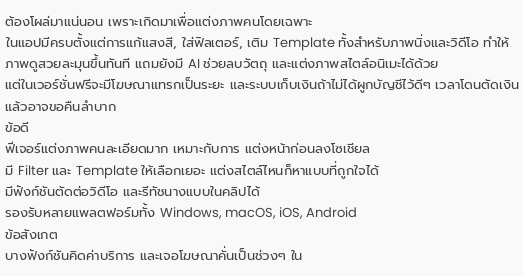ต้องโผล่มาแน่นอน เพราะเกิดมาเพื่อแต่งภาพคนโดยเฉพาะ
ในแอปมีครบตั้งแต่การแก้แสงสี, ใส่ฟิลเตอร์, เติม Template ทั้งสำหรับภาพนิ่งและวิดีโอ ทำให้ภาพดูสวยละมุนขึ้นทันที แถมยังมี AI ช่วยลบวัตถุ และแต่งภาพสไตล์อนิเมะได้ด้วย
แต่ในเวอร์ชั่นฟรีจะมีโฆษณาแทรกเป็นระยะ และระบบเก็บเงินถ้าไม่ได้ผูกบัญชีไว้ดีๆ เวลาโดนตัดเงินแล้วอาจขอคืนลำบาก
ข้อดี
ฟีเจอร์แต่งภาพคนละเอียดมาก เหมาะกับการ แต่งหน้าก่อนลงโซเชียล
มี Filter และ Template ให้เลือกเยอะ แต่งสไตล์ไหนก็หาแบบที่ถูกใจได้
มีฟังก์ชันตัดต่อวิดีโอ และรีทัชนางแบบในคลิปได้
รองรับหลายแพลตฟอร์มทั้ง Windows, macOS, iOS, Android
ข้อสังเกต
บางฟังก์ชันคิดค่าบริการ และเจอโฆษณาคั่นเป็นช่วงๆ ใน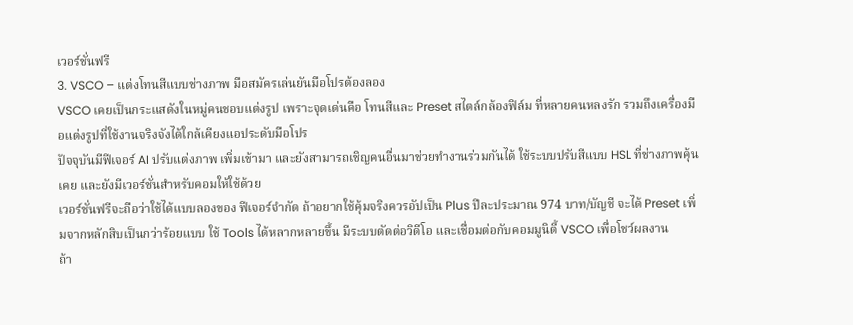เวอร์ชั่นฟรี
3. VSCO – แต่งโทนสีแบบช่างภาพ มือสมัครเล่นยันมือโปรต้องลอง
VSCO เคยเป็นกระแสดังในหมู่คนชอบแต่งรูป เพราะจุดเด่นคือ โทนสีและ Preset สไตล์กล้องฟิล์ม ที่หลายคนหลงรัก รวมถึงเครื่องมือแต่งรูปที่ใช้งานจริงจังได้ใกล้เคียงแอประดับมือโปร
ปัจจุบันมีฟีเจอร์ AI ปรับแต่งภาพ เพิ่มเข้ามา และยังสามารถเชิญคนอื่นมาช่วยทำงานร่วมกันได้ ใช้ระบบปรับสีแบบ HSL ที่ช่างภาพคุ้นเคย และยังมีเวอร์ชั่นสำหรับคอมให้ใช้ด้วย
เวอร์ชั่นฟรีจะถือว่าใช้ได้แบบลองของ ฟีเจอร์จำกัด ถ้าอยากใช้คุ้มจริงควรอัปเป็น Plus ปีละประมาณ 974 บาท/บัญชี จะได้ Preset เพิ่มจากหลักสิบเป็นกว่าร้อยแบบ ใช้ Tools ได้หลากหลายขึ้น มีระบบตัดต่อวิดีโอ และเชื่อมต่อกับคอมมูนิตี้ VSCO เพื่อโชว์ผลงาน
ถ้า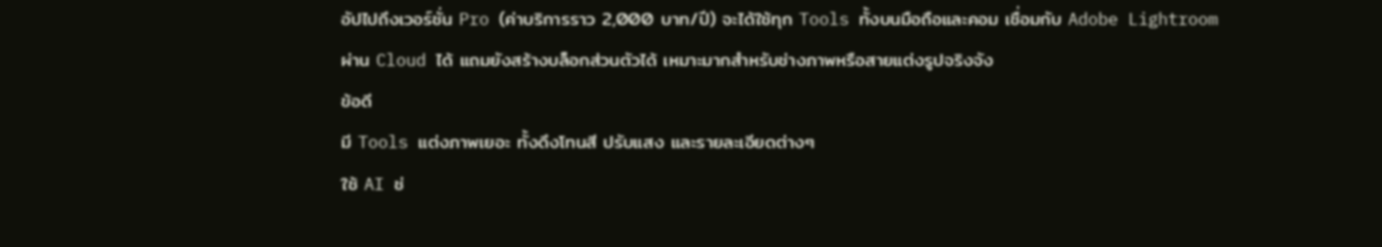อัปไปถึงเวอร์ชั่น Pro (ค่าบริการราว 2,000 บาท/ปี) จะได้ใช้ทุก Tools ทั้งบนมือถือและคอม เชื่อมกับ Adobe Lightroom ผ่าน Cloud ได้ แถมยังสร้างบล็อกส่วนตัวได้ เหมาะมากสำหรับช่างภาพหรือสายแต่งรูปจริงจัง
ข้อดี
มี Tools แต่งภาพเยอะ ทั้งดึงโทนสี ปรับแสง และรายละเอียดต่างๆ
ใช้ AI ช่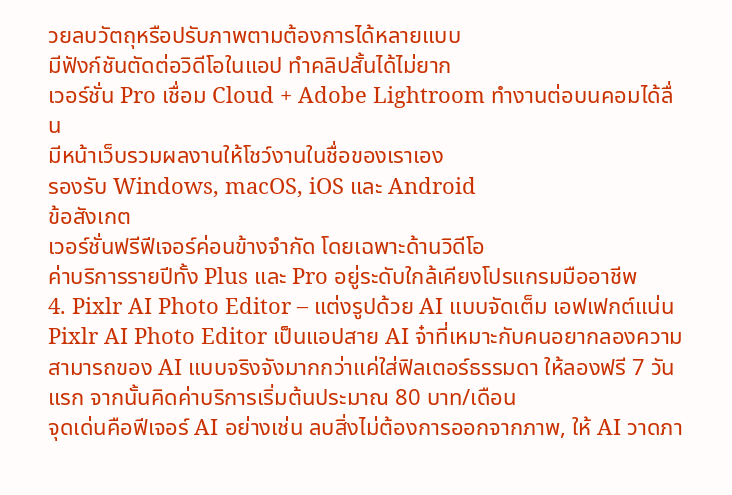วยลบวัตถุหรือปรับภาพตามต้องการได้หลายแบบ
มีฟังก์ชันตัดต่อวิดีโอในแอป ทำคลิปสั้นได้ไม่ยาก
เวอร์ชั่น Pro เชื่อม Cloud + Adobe Lightroom ทำงานต่อบนคอมได้ลื่น
มีหน้าเว็บรวมผลงานให้โชว์งานในชื่อของเราเอง
รองรับ Windows, macOS, iOS และ Android
ข้อสังเกต
เวอร์ชั่นฟรีฟีเจอร์ค่อนข้างจำกัด โดยเฉพาะด้านวิดีโอ
ค่าบริการรายปีทั้ง Plus และ Pro อยู่ระดับใกล้เคียงโปรแกรมมืออาชีพ
4. Pixlr AI Photo Editor – แต่งรูปด้วย AI แบบจัดเต็ม เอฟเฟกต์แน่น
Pixlr AI Photo Editor เป็นแอปสาย AI จ๋าที่เหมาะกับคนอยากลองความสามารถของ AI แบบจริงจังมากกว่าแค่ใส่ฟิลเตอร์ธรรมดา ให้ลองฟรี 7 วันแรก จากนั้นคิดค่าบริการเริ่มต้นประมาณ 80 บาท/เดือน
จุดเด่นคือฟีเจอร์ AI อย่างเช่น ลบสิ่งไม่ต้องการออกจากภาพ, ให้ AI วาดภา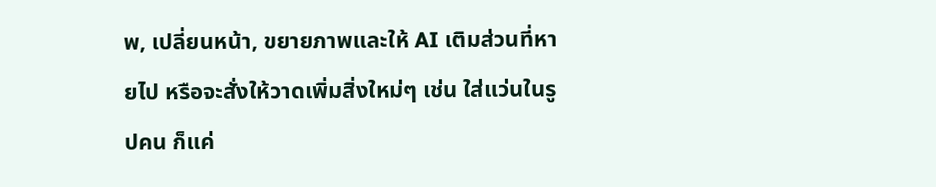พ, เปลี่ยนหน้า, ขยายภาพและให้ AI เติมส่วนที่หายไป หรือจะสั่งให้วาดเพิ่มสิ่งใหม่ๆ เช่น ใส่แว่นในรูปคน ก็แค่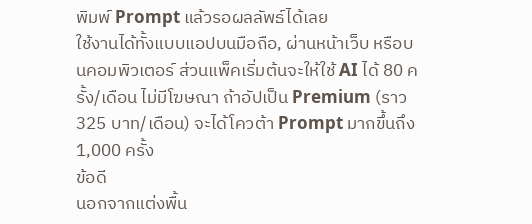พิมพ์ Prompt แล้วรอผลลัพธ์ได้เลย
ใช้งานได้ทั้งแบบแอปบนมือถือ, ผ่านหน้าเว็บ หรือบนคอมพิวเตอร์ ส่วนแพ็คเริ่มต้นจะให้ใช้ AI ได้ 80 ครั้ง/เดือน ไม่มีโฆษณา ถ้าอัปเป็น Premium (ราว 325 บาท/เดือน) จะได้โควต้า Prompt มากขึ้นถึง 1,000 ครั้ง
ข้อดี
นอกจากแต่งพื้น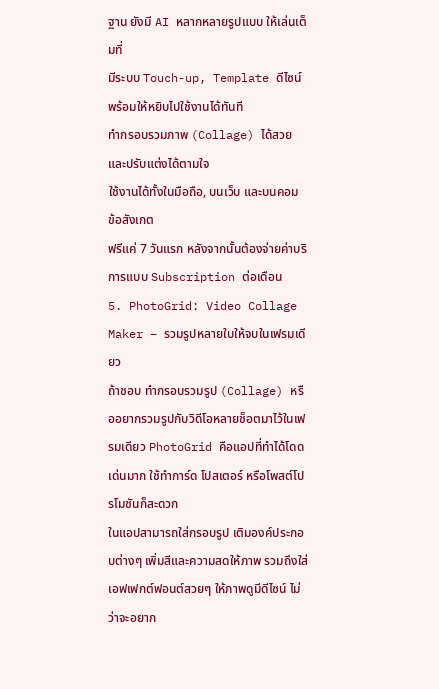ฐาน ยังมี AI หลากหลายรูปแบบ ให้เล่นเต็มที่
มีระบบ Touch-up, Template ดีไซน์ พร้อมให้หยิบไปใช้งานได้ทันที
ทำกรอบรวมภาพ (Collage) ได้สวยและปรับแต่งได้ตามใจ
ใช้งานได้ทั้งในมือถือ, บนเว็บ และบนคอม
ข้อสังเกต
ฟรีแค่ 7 วันแรก หลังจากนั้นต้องจ่ายค่าบริการแบบ Subscription ต่อเดือน
5. PhotoGrid: Video Collage Maker – รวมรูปหลายใบให้จบในเฟรมเดียว
ถ้าชอบ ทำกรอบรวมรูป (Collage) หรืออยากรวมรูปกับวิดีโอหลายช็อตมาไว้ในเฟรมเดียว PhotoGrid คือแอปที่ทำได้โดดเด่นมาก ใช้ทำการ์ด โปสเตอร์ หรือโพสต์โปรโมชันก็สะดวก
ในแอปสามารถใส่กรอบรูป เติมองค์ประกอบต่างๆ เพิ่มสีและความสดให้ภาพ รวมถึงใส่เอฟเฟกต์ฟอนต์สวยๆ ให้ภาพดูมีดีไซน์ ไม่ว่าจะอยาก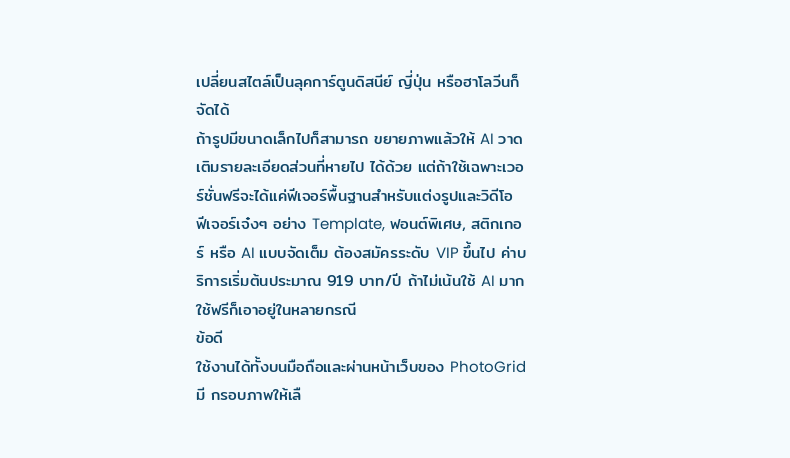เปลี่ยนสไตล์เป็นลุคการ์ตูนดิสนีย์ ญี่ปุ่น หรือฮาโลวีนก็จัดได้
ถ้ารูปมีขนาดเล็กไปก็สามารถ ขยายภาพแล้วให้ AI วาดเติมรายละเอียดส่วนที่หายไป ได้ด้วย แต่ถ้าใช้เฉพาะเวอร์ชั่นฟรีจะได้แค่ฟีเจอร์พื้นฐานสำหรับแต่งรูปและวิดีโอ
ฟีเจอร์เจ๋งๆ อย่าง Template, ฟอนต์พิเศษ, สติกเกอร์ หรือ AI แบบจัดเต็ม ต้องสมัครระดับ VIP ขึ้นไป ค่าบริการเริ่มต้นประมาณ 919 บาท/ปี ถ้าไม่เน้นใช้ AI มาก ใช้ฟรีก็เอาอยู่ในหลายกรณี
ข้อดี
ใช้งานได้ทั้งบนมือถือและผ่านหน้าเว็บของ PhotoGrid
มี กรอบภาพให้เลื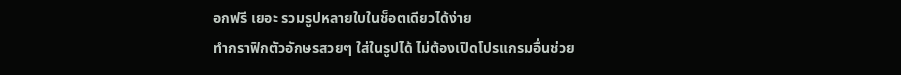อกฟรี เยอะ รวมรูปหลายใบในช็อตเดียวได้ง่าย
ทำกราฟิกตัวอักษรสวยๆ ใส่ในรูปได้ ไม่ต้องเปิดโปรแกรมอื่นช่วย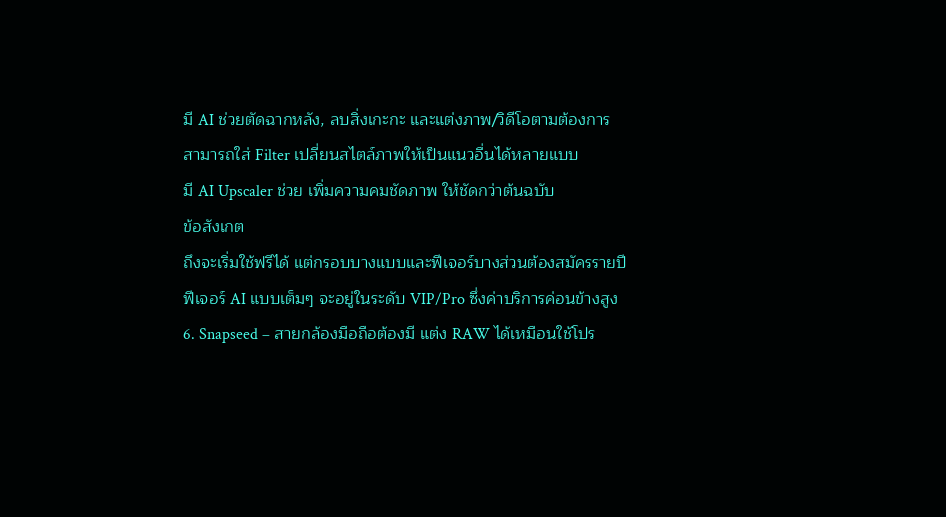มี AI ช่วยตัดฉากหลัง, ลบสิ่งเกะกะ และแต่งภาพ/วิดีโอตามต้องการ
สามารถใส่ Filter เปลี่ยนสไตล์ภาพให้เป็นแนวอื่นได้หลายแบบ
มี AI Upscaler ช่วย เพิ่มความคมชัดภาพ ให้ชัดกว่าต้นฉบับ
ข้อสังเกต
ถึงจะเริ่มใช้ฟรีได้ แต่กรอบบางแบบและฟีเจอร์บางส่วนต้องสมัครรายปี
ฟีเจอร์ AI แบบเต็มๆ จะอยู่ในระดับ VIP/Pro ซึ่งค่าบริการค่อนข้างสูง
6. Snapseed – สายกล้องมือถือต้องมี แต่ง RAW ได้เหมือนใช้โปร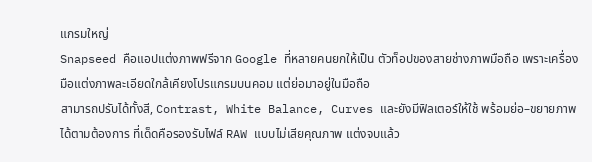แกรมใหญ่
Snapseed คือแอปแต่งภาพฟรีจาก Google ที่หลายคนยกให้เป็น ตัวท็อปของสายช่างภาพมือถือ เพราะเครื่องมือแต่งภาพละเอียดใกล้เคียงโปรแกรมบนคอม แต่ย่อมาอยู่ในมือถือ
สามารถปรับได้ทั้งสี, Contrast, White Balance, Curves และยังมีฟิลเตอร์ให้ใช้ พร้อมย่อ–ขยายภาพได้ตามต้องการ ที่เด็ดคือรองรับไฟล์ RAW แบบไม่เสียคุณภาพ แต่งจบแล้ว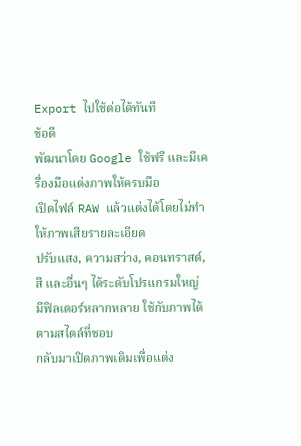Export ไปใช้ต่อได้ทันที
ข้อดี
พัฒนาโดย Google ใช้ฟรี และมีเครื่องมือแต่งภาพให้ครบมือ
เปิดไฟล์ RAW แล้วแต่งได้โดยไม่ทำให้ภาพเสียรายละเอียด
ปรับแสง, ความสว่าง, คอนทราสต์, สี และอื่นๆ ได้ระดับโปรแกรมใหญ่
มีฟิลเตอร์หลากหลาย ใช้กับภาพได้ตามสไตล์ที่ชอบ
กลับมาเปิดภาพเดิมเพื่อแต่ง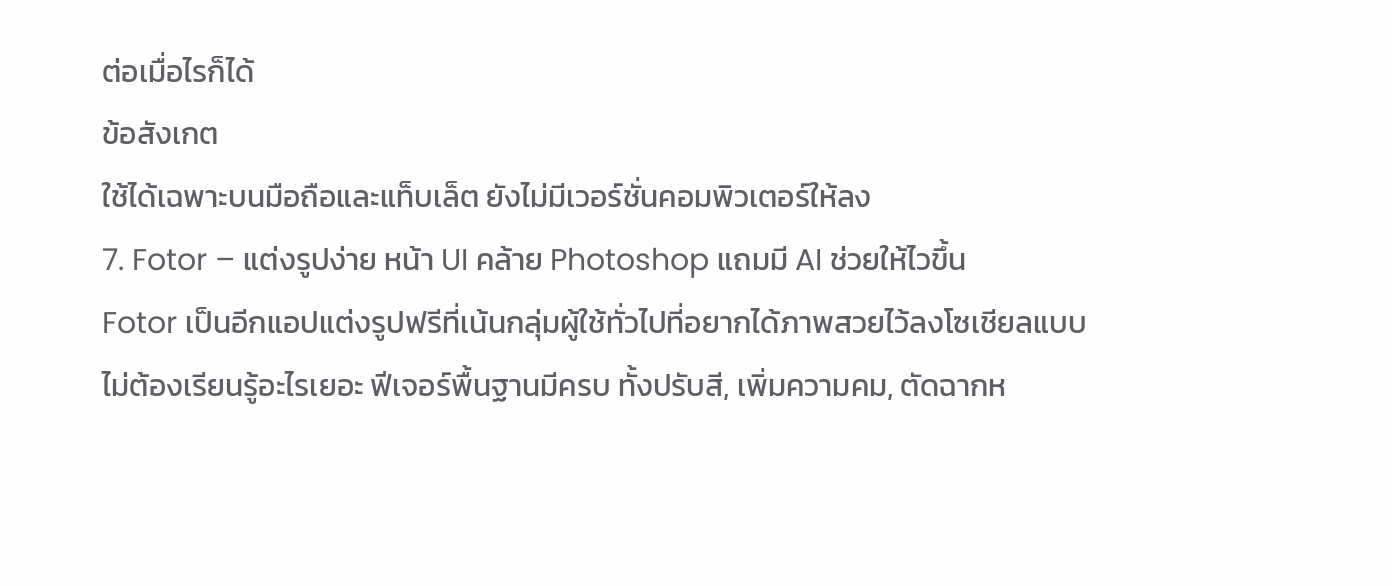ต่อเมื่อไรก็ได้
ข้อสังเกต
ใช้ได้เฉพาะบนมือถือและแท็บเล็ต ยังไม่มีเวอร์ชั่นคอมพิวเตอร์ให้ลง
7. Fotor – แต่งรูปง่าย หน้า UI คล้าย Photoshop แถมมี AI ช่วยให้ไวขึ้น
Fotor เป็นอีกแอปแต่งรูปฟรีที่เน้นกลุ่มผู้ใช้ทั่วไปที่อยากได้ภาพสวยไว้ลงโซเชียลแบบไม่ต้องเรียนรู้อะไรเยอะ ฟีเจอร์พื้นฐานมีครบ ทั้งปรับสี, เพิ่มความคม, ตัดฉากห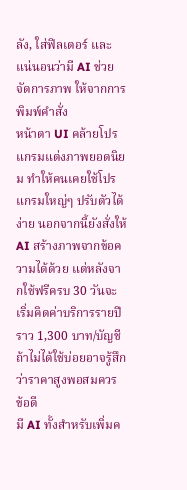ลัง, ใส่ฟิลเตอร์ และแน่นอนว่ามี AI ช่วยจัดการภาพ ให้จากการพิมพ์คำสั่ง
หน้าตา UI คล้ายโปรแกรมแต่งภาพยอดนิยม ทำให้คนเคยใช้โปรแกรมใหญ่ๆ ปรับตัวได้ง่าย นอกจากนี้ยังสั่งให้ AI สร้างภาพจากข้อความได้ด้วย แต่หลังจากใช้ฟรีครบ 30 วันจะเริ่มคิดค่าบริการรายปีราว 1,300 บาท/บัญชี ถ้าไม่ได้ใช้บ่อยอาจรู้สึกว่าราคาสูงพอสมควร
ข้อดี
มี AI ทั้งสำหรับเพิ่มค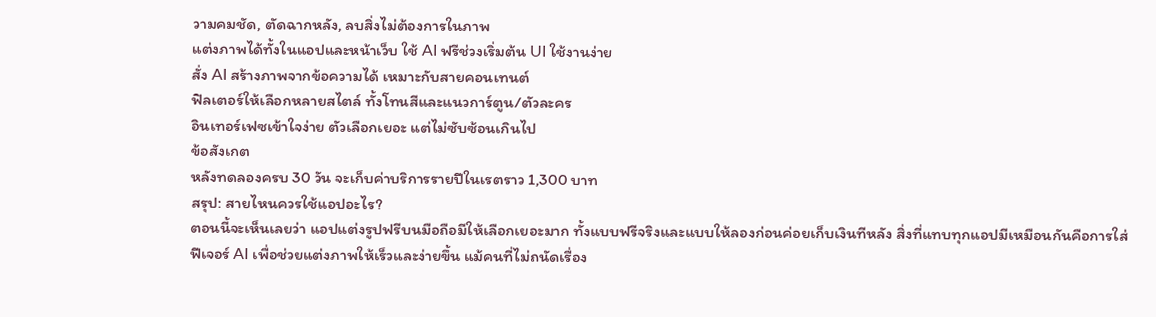วามคมชัด, ตัดฉากหลัง, ลบสิ่งไม่ต้องการในภาพ
แต่งภาพได้ทั้งในแอปและหน้าเว็บ ใช้ AI ฟรีช่วงเริ่มต้น UI ใช้งานง่าย
สั่ง AI สร้างภาพจากข้อความได้ เหมาะกับสายคอนเทนต์
ฟิลเตอร์ให้เลือกหลายสไตล์ ทั้งโทนสีและแนวการ์ตูน/ตัวละคร
อินเทอร์เฟซเข้าใจง่าย ตัวเลือกเยอะ แต่ไม่ซับซ้อนเกินไป
ข้อสังเกต
หลังทดลองครบ 30 วัน จะเก็บค่าบริการรายปีในเรตราว 1,300 บาท
สรุป: สายไหนควรใช้แอปอะไร?
ตอนนี้จะเห็นเลยว่า แอปแต่งรูปฟรีบนมือถือมีให้เลือกเยอะมาก ทั้งแบบฟรีจริงและแบบให้ลองก่อนค่อยเก็บเงินทีหลัง สิ่งที่แทบทุกแอปมีเหมือนกันคือการใส่ ฟีเจอร์ AI เพื่อช่วยแต่งภาพให้เร็วและง่ายขึ้น แม้คนที่ไม่ถนัดเรื่อง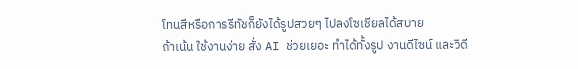โทนสีหรือการรีทัชก็ยังได้รูปสวยๆ ไปลงโซเชียลได้สบาย
ถ้าเน้น ใช้งานง่าย สั่ง AI ช่วยเยอะ ทำได้ทั้งรูป งานดีไซน์ และวิดี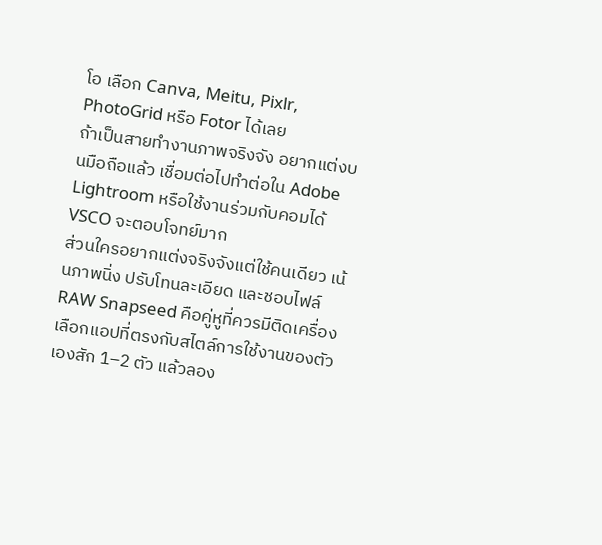โอ เลือก Canva, Meitu, Pixlr, PhotoGrid หรือ Fotor ได้เลย
ถ้าเป็นสายทำงานภาพจริงจัง อยากแต่งบนมือถือแล้ว เชื่อมต่อไปทำต่อใน Adobe Lightroom หรือใช้งานร่วมกับคอมได้ VSCO จะตอบโจทย์มาก
ส่วนใครอยากแต่งจริงจังแต่ใช้คนเดียว เน้นภาพนิ่ง ปรับโทนละเอียด และชอบไฟล์ RAW Snapseed คือคู่หูที่ควรมีติดเครื่อง
เลือกแอปที่ตรงกับสไตล์การใช้งานของตัวเองสัก 1–2 ตัว แล้วลอง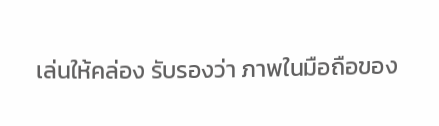เล่นให้คล่อง รับรองว่า ภาพในมือถือของ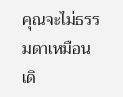คุณจะไม่ธรรมดาเหมือนเดิ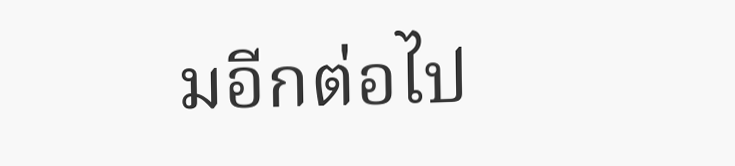มอีกต่อไป